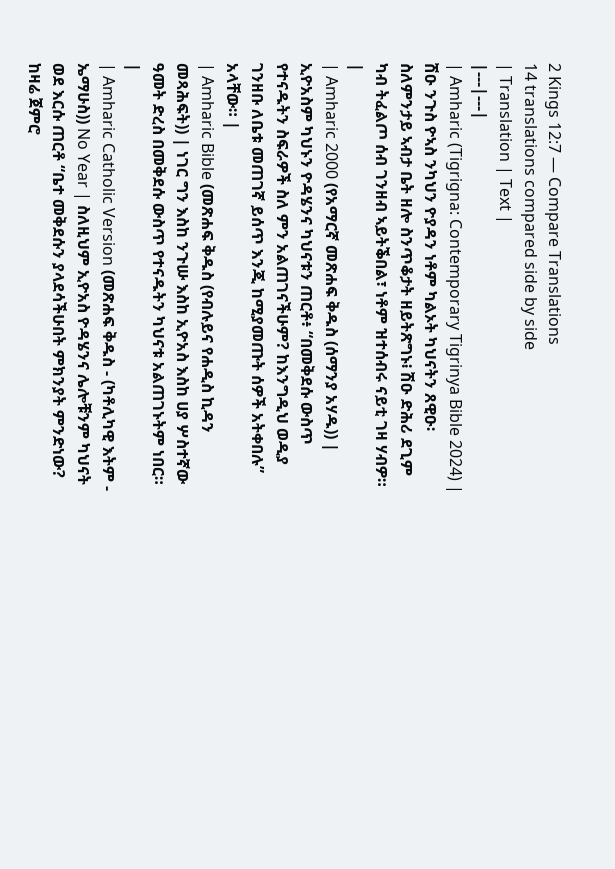2 Kings 12:7 — Compare Translations
14 translations compared side by side
| Translation | Text |
|---|---|
| Amharic (Tigrigna: Contemporary Tigrinya Bible 2024) | ሽዑ ንጉስ ዮኣስ ንካህን ዮያዳን ነቶም ካልኦት ካህናትን ጸዊዑ፡ ስለምንታይ ኣብታ ቤት ዘሎ ስንጥቆታት ዘይትጽግኑ፧ ሽዑ ድሕሪ ደጊም ካብ ትፈልጦ ሰብ ገንዘብ ኣይትቕበል፣ ነቶም ዝተሰብሩ ናይቲ ገዛ ሃብዎ። |
| Amharic 2000 (የአማርኛ መጽሐፍ ቅዱስ (ሰማንያ አሃዱ)) | ኢዮአስም ካህኑን ዮዳሄንና ካህናቱን ጠርቶ፥ “በመቅደሱ ውስጥ የተናዱትን ስፍራዎች ስለ ምን አልጠገናችሁም? ከእንግዲህ ወዲያ ገንዘቡ ለቤቱ መጠገኛ ይሰጥ እንጂ ከሚያመጡት ሰዎች አትቀበሉ” አላቸው። |
| Amharic Bible (መጽሐፍ ቅዱስ (የብሉይና የሐዲስ ኪዳን መጻሕፍት)) | ነገር ግን እስከ ንጉሡ እስከ ኢዮአስ እስከ ሀያ ሦስተኛው ዓመት ድረስ በመቅደሱ ውስጥ የተናዱትን ካህናቱ አልጠገኑትም ነበር። |
| Amharic Catholic Version (መጽሐፍ ቅዱስ - (ካቶሊካዊ እትም - ኤማሁስ)) No Year | ስለዚህም ኢዮአስ ዮዳሄንና ሌሎቹንም ካህናት ወደ እርሱ ጠርቶ “ቤተ መቅደሱን ያላደሳችሁበት ምክንያት ምንድነው? ከዛሬ ጀምሮ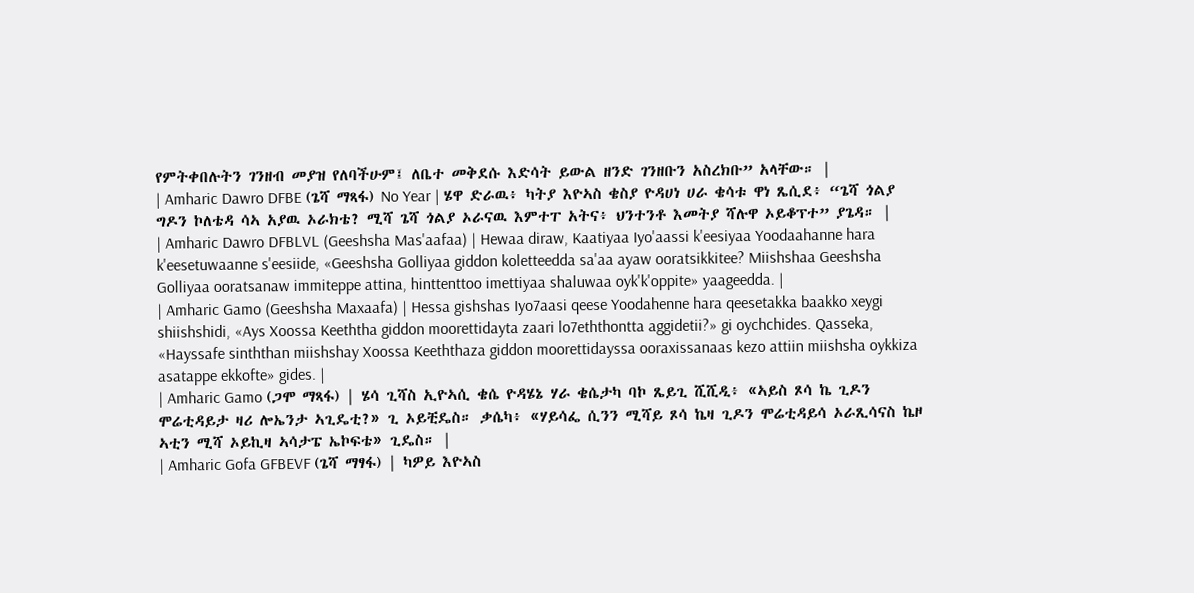የምትቀበሉትን ገንዘብ መያዝ የለባችሁም፤ ለቤተ መቅደሱ እድሳት ይውል ዘንድ ገንዘቡን አስረክቡ” አላቸው። |
| Amharic Dawro DFBE (ጌሻ ማጻፋ) No Year | ሄዋ ድራዉ፥ ካትያ እዮኣስ ቄስያ ዮዳሀነ ሀራ ቄሳቱ ዋነ ጼሲደ፥ “ጌሻ ጎልያ ግዶን ኮለቴዳ ሳኣ አያዉ ኦራክቴ? ሚሻ ጌሻ ጎልያ ኦራናዉ እምተፐ አትና፥ ህንተንቶ እመትያ ሻሉዋ ኦይቆፕተ” ያጌዳ። |
| Amharic Dawro DFBLVL (Geeshsha Mas'aafaa) | Hewaa diraw, Kaatiyaa Iyo'aassi k'eesiyaa Yoodaahanne hara k'eesetuwaanne s'eesiide, «Geeshsha Golliyaa giddon koletteedda sa'aa ayaw ooratsikkitee? Miishshaa Geeshsha Golliyaa ooratsanaw immiteppe attina, hinttenttoo imettiyaa shaluwaa oyk'k'oppite» yaageedda. |
| Amharic Gamo (Geeshsha Maxaafa) | Hessa gishshas Iyo7aasi qeese Yoodahenne hara qeesetakka baakko xeygi shiishshidi, «Ays Xoossa Keeththa giddon moorettidayta zaari lo7eththontta aggidetii?» gi oychchides. Qasseka, «Hayssafe sinththan miishshay Xoossa Keeththaza giddon moorettidayssa ooraxissanaas kezo attiin miishsha oykkiza asatappe ekkofte» gides. |
| Amharic Gamo (ጋሞ ማጻፋ) | ሄሳ ጊሻስ ኢዮኣሲ ቄሴ ዮዳሄኔ ሃራ ቄሴታካ ባኮ ጼይጊ ሺሺዲ፥ «ኣይስ ጾሳ ኬ ጊዶን ሞሬቲዳይታ ዛሪ ሎኤንታ ኣጊዴቲ?» ጊ ኦይቺዴስ። ቃሴካ፥ «ሃይሳፌ ሲንን ሚሻይ ጾሳ ኬዛ ጊዶን ሞሬቲዳይሳ ኦራጺሳናስ ኬዞ ኣቲን ሚሻ ኦይኪዛ ኣሳታፔ ኤኮፍቴ» ጊዴስ። |
| Amharic Gofa GFBEVF (ጌሻ ማፃፋ) | ካዎይ እዮኣስ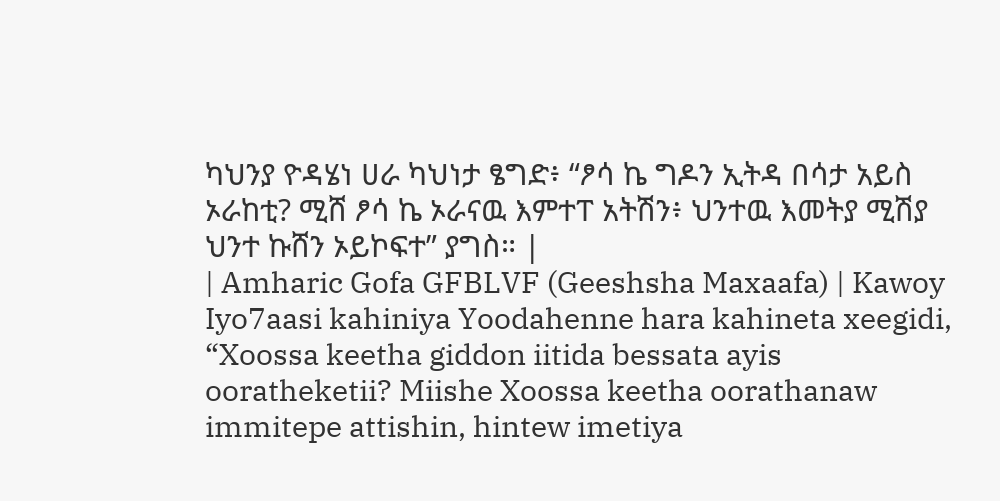ካህንያ ዮዳሄነ ሀራ ካህነታ ፄግድ፥ “ፆሳ ኬ ግዶን ኢትዳ በሳታ አይስ ኦራከቲ? ሚሸ ፆሳ ኬ ኦራናዉ እምተፐ አትሽን፥ ህንተዉ እመትያ ሚሽያ ህንተ ኩሸን ኦይኮፍተ” ያግስ። |
| Amharic Gofa GFBLVF (Geeshsha Maxaafa) | Kawoy Iyo7aasi kahiniya Yoodahenne hara kahineta xeegidi, “Xoossa keetha giddon iitida bessata ayis ooratheketii? Miishe Xoossa keetha oorathanaw immitepe attishin, hintew imetiya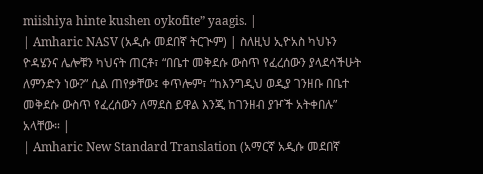miishiya hinte kushen oykofite” yaagis. |
| Amharic NASV (አዲሱ መደበኛ ትርጒም) | ስለዚህ ኢዮአስ ካህኑን ዮዳሄንና ሌሎቹን ካህናት ጠርቶ፣ “በቤተ መቅደሱ ውስጥ የፈረሰውን ያላደሳችሁት ለምንድን ነው?” ሲል ጠየቃቸው፤ ቀጥሎም፣ “ከእንግዲህ ወዲያ ገንዘቡ በቤተ መቅደሱ ውስጥ የፈረሰውን ለማደስ ይዋል እንጂ ከገንዘብ ያዦች አትቀበሉ” አላቸው። |
| Amharic New Standard Translation (አማርኛ አዲሱ መደበኛ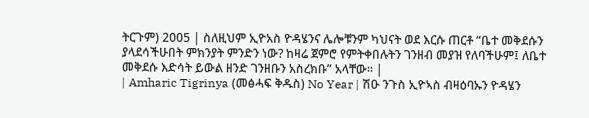ትርጉም) 2005 | ስለዚህም ኢዮአስ ዮዳሄንና ሌሎቹንም ካህናት ወደ እርሱ ጠርቶ “ቤተ መቅደሱን ያላደሳችሁበት ምክንያት ምንድን ነው? ከዛሬ ጀምሮ የምትቀበሉትን ገንዘብ መያዝ የለባችሁም፤ ለቤተ መቅደሱ እድሳት ይውል ዘንድ ገንዘቡን አስረክቡ” አላቸው። |
| Amharic Tigrinya (መፅሓፍ ቅዱስ) No Year | ሽዑ ንጉስ ኢዮኣስ ብዛዕባኡን ዮዳሄን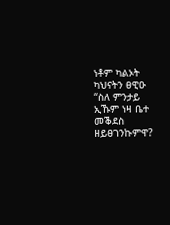ነቶም ካልኦት ካህናትን ፀዊዑ “ስለ ምንታይ ኢኹም ነዛ ቤተ መቕደስ ዘይፀገንኩምዋ?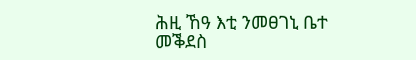ሕዚ ኸዓ እቲ ንመፀገኒ ቤተ መቕደስ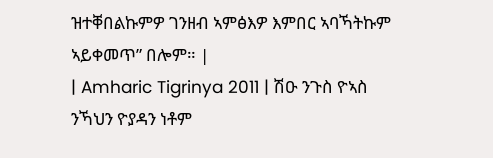ዝተቐበልኩምዎ ገንዘብ ኣምፅእዎ እምበር ኣባኻትኩም ኣይቀመጥ” በሎም። |
| Amharic Tigrinya 2011 | ሽዑ ንጉስ ዮኣስ ንኻህን ዮያዳን ነቶም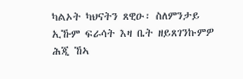ካልኦት ካህናትን ጸዊዑ፡ ስለምንታይ ኢኹም ፍራሳት እዛ ቤት ዘይጸገንኩምዎ ሕጂ ኸኣ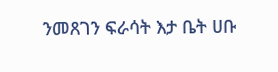ንመጸገን ፍራሳት እታ ቤት ሀቡ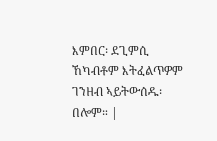እምበር፡ ደጊምሲ ኸካብቶም እትፈልጥዎም ገንዘብ ኣይትውሰዱ፡ በሎም። |